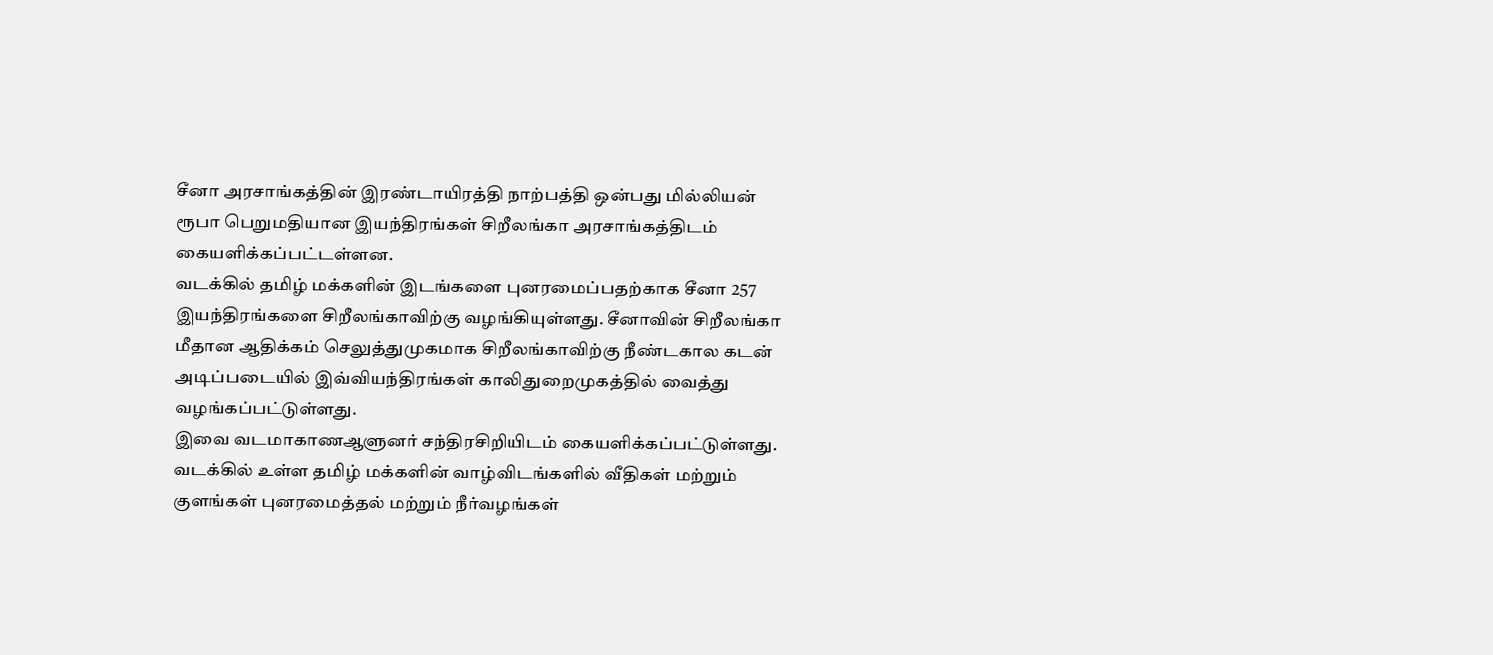சீனா அரசாங்கத்தின் இரண்டாயிரத்தி நாற்பத்தி ஒன்பது மில்லியன் ரூபா பெறுமதியான இயந்திரங்கள் சிறீலங்கா அரசாங்கத்திடம் கையளிக்கப்பட்டள்ளன.
வடக்கில் தமிழ் மக்களின் இடங்களை புனரமைப்பதற்காக சீனா 257 இயந்திரங்களை சிறீலங்காவிற்கு வழங்கியுள்ளது. சீனாவின் சிறீலங்கா மீதான ஆதிக்கம் செலுத்துமுகமாக சிறீலங்காவிற்கு நீண்டகால கடன் அடிப்படையில் இவ்வியந்திரங்கள் காலிதுறைமுகத்தில் வைத்து வழங்கப்பட்டுள்ளது.
இவை வடமாகாணஆளுனர் சந்திரசிறியிடம் கையளிக்கப்பட்டுள்ளது. வடக்கில் உள்ள தமிழ் மக்களின் வாழ்விடங்களில் வீதிகள் மற்றும் குளங்கள் புனரமைத்தல் மற்றும் நீர்வழங்கள்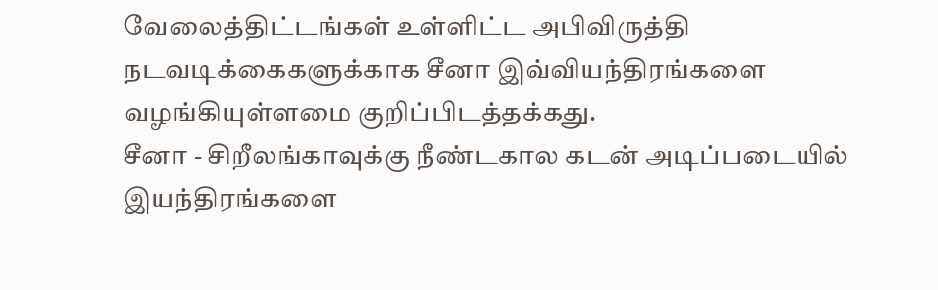வேலைத்திட்டங்கள் உள்ளிட்ட அபிவிருத்தி நடவடிக்கைகளுக்காக சீனா இவ்வியந்திரங்களை வழங்கியுள்ளமை குறிப்பிடத்தக்கது.
சீனா - சிறீலங்காவுக்கு நீண்டகால கடன் அடிப்படையில் இயந்திரங்களை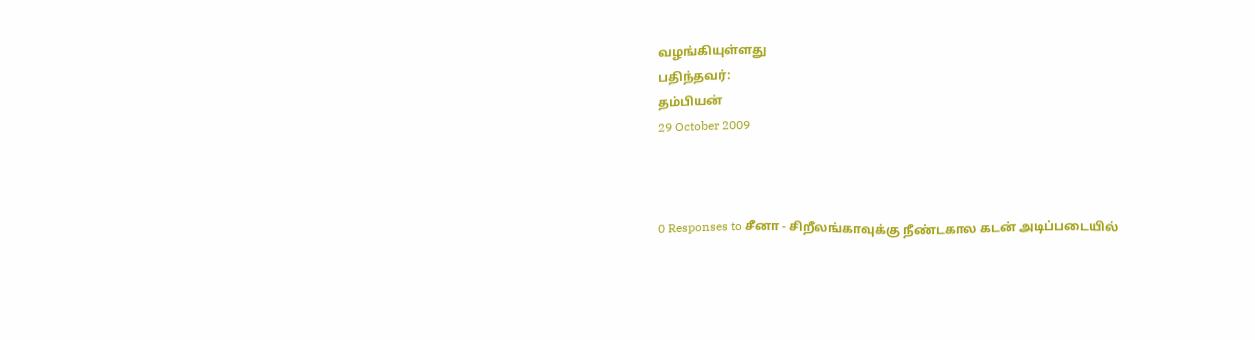வழங்கியுள்ளது
பதிந்தவர்:
தம்பியன்
29 October 2009



0 Responses to சீனா - சிறீலங்காவுக்கு நீண்டகால கடன் அடிப்படையில்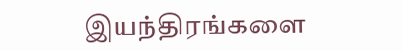இயந்திரங்களை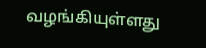வழங்கியுள்ளது